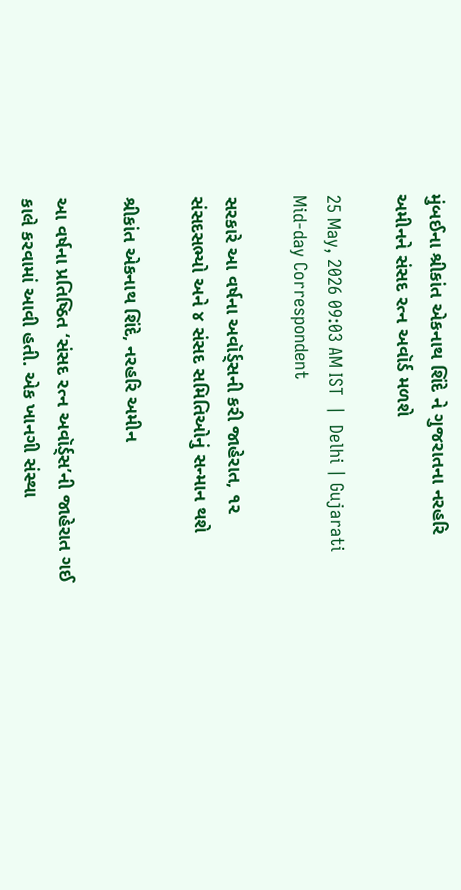મુંબઈના શ્રીકાંત એકનાથ શિંદે ને ગુજરાતના નરહરિ અમીનને સંસદ રત્ન અવૉર્ડ મળશે

25 May, 2026 09:03 AM IST  |  Delhi | Gujarati Mid-day Correspondent

સરકારે આ વર્ષના અવૉર્ડ્સની કરી જાહેરાત, ૧૨ સંસદસભ્યો અને ૪ સંસદ સમિતિઓનું સન્માન થશે

શ્રીકાંત એકનાથ શિંદે, નરહરિ અમીન

આ વર્ષના પ્રતિષ્ઠિત ‘સંસદ રત્ન અવૉર્ડ્‍સ’ની જાહેરાત ગઈ કાલે કરવામાં આવી હતી. એક ખાનગી સંસ્થા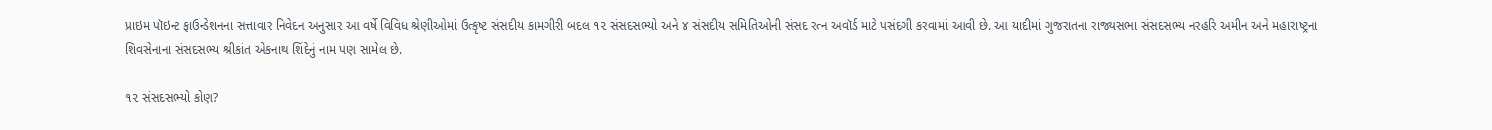પ્રાઇમ પૉઇન્ટ ફાઉન્ડેશનના સત્તાવાર નિવેદન અનુસાર આ વર્ષે વિવિધ શ્રેણીઓમાં ઉત્કૃષ્ટ સંસદીય કામગીરી બદલ ૧૨ સંસદસભ્યો અને ૪ સંસદીય સમિતિઓની સંસદ રત્ન અવૉર્ડ માટે પસંદગી કરવામાં આવી છે. આ યાદીમાં ગુજરાતના રાજ્યસભા સંસદસભ્ય નરહરિ અમીન અને મહારાષ્ટ્રના શિવસેનાના સંસદસભ્ય શ્રીકાંત એકનાથ શિંદેનું નામ પણ સામેલ છે.

૧૨ સંસદસભ્યો કોણ?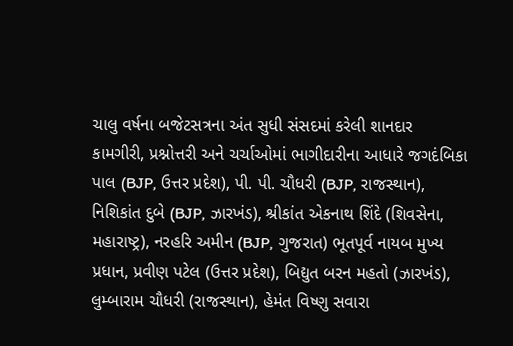ચાલુ વર્ષના બજેટસત્રના અંત સુધી સંસદમાં કરેલી શાનદાર કામગીરી, પ્રશ્નોત્તરી અને ચર્ચાઓમાં ભાગીદારીના આધારે જગદંબિકા પાલ (BJP, ઉત્તર પ્રદેશ), પી. પી. ચૌધરી (BJP, રાજસ્થાન), નિશિકાંત દુબે (BJP, ઝારખંડ), શ્રીકાંત એકનાથ શિંદે (શિવસેના, મહારાષ્ટ્ર), નરહરિ અમીન (BJP, ગુજરાત) ભૂતપૂર્વ નાયબ મુખ્ય પ્રધાન, પ્રવીણ પટેલ (ઉત્તર પ્રદેશ), બિદ્યુત બરન મહતો (ઝારખંડ), લુમ્બારામ ચૌધરી (રાજસ્થાન), હેમંત વિષ્ણુ સવારા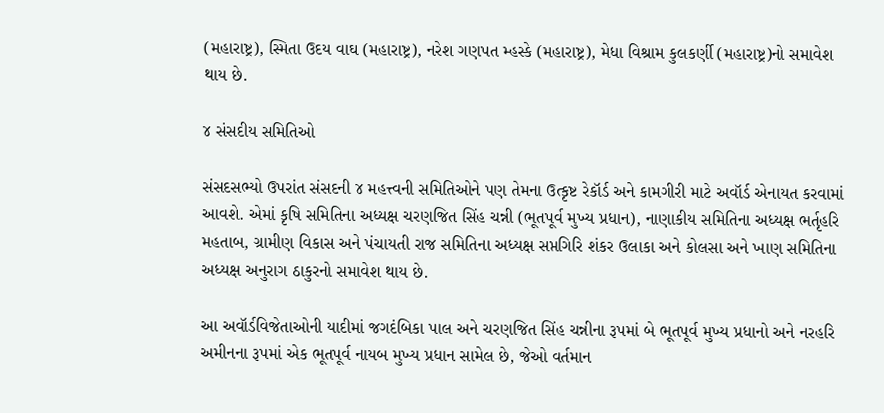(મહારાષ્ટ્ર), સ્મિતા ઉદય વાઘ (મહારાષ્ટ્ર), નરેશ ગણપત મ્હસ્કે (મહારાષ્ટ્ર), મેધા વિશ્રામ કુલકર્ણી (મહારાષ્ટ્ર)નો સમાવેશ થાય છે.

૪ સંસદીય સમિતિઓ

સંસદસભ્યો ઉપરાંત સંસદની ૪ મહત્ત્વની સમિતિઓને પણ તેમના ઉત્કૃષ્ટ રેકૉર્ડ અને કામગીરી માટે અવૉર્ડ એનાયત કરવામાં આવશે. એમાં કૃષિ સમિતિના અધ્યક્ષ ચરણજિત સિંહ ચન્ની (ભૂતપૂર્વ મુખ્ય પ્રધાન), નાણાકીય સમિતિના અધ્યક્ષ ભર્તૃહરિ મહતાબ, ગ્રામીણ વિકાસ અને પંચાયતી રાજ સમિતિના અધ્યક્ષ સપ્તગિરિ શંકર ઉલાકા અને કોલસા અને ખાણ સમિતિના અધ્યક્ષ અનુરાગ ઠાકુરનો સમાવેશ થાય છે.

આ અવૉર્ડવિજેતાઓની યાદીમાં જગદંબિકા પાલ અને ચરણજિત સિંહ ચન્નીના રૂપમાં બે ભૂતપૂર્વ મુખ્ય પ્રધાનો અને નરહરિ અમીનના રૂપમાં એક ભૂતપૂર્વ નાયબ મુખ્ય પ્રધાન સામેલ છે, જેઓ વર્તમાન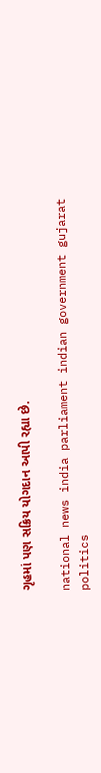ગૃહમાં પણ સક્રિય યોગદાન આપી રહ્યા છે.

national news india parliament indian government gujarat politics